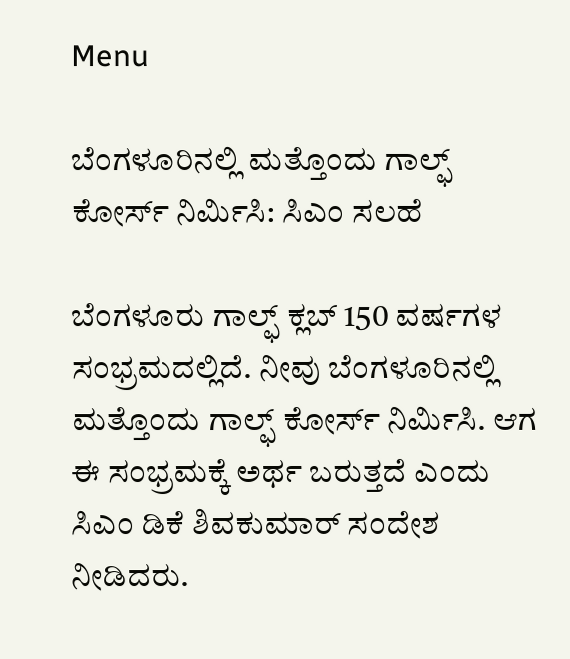Menu

ಬೆಂಗಳೂರಿನಲ್ಲಿ ಮತ್ತೊಂದು ಗಾಲ್ಫ್ ಕೋರ್ಸ್ ನಿರ್ಮಿಸಿ: ಸಿಎಂ ಸಲಹೆ

ಬೆಂಗಳೂರು ಗಾಲ್ಫ್ ಕ್ಲಬ್ 150 ವರ್ಷಗಳ ಸಂಭ್ರಮದಲ್ಲಿದೆ. ನೀವು ಬೆಂಗಳೂರಿನಲ್ಲಿ ಮತ್ತೊಂದು ಗಾಲ್ಫ್ ಕೋರ್ಸ್ ನಿರ್ಮಿಸಿ. ಆಗ ಈ ಸಂಭ್ರಮಕ್ಕೆ ಅರ್ಥ ಬರುತ್ತದೆ ಎಂದು ಸಿಎಂ ಡಿಕೆ ಶಿವಕುಮಾರ್ ಸಂದೇಶ ನೀಡಿದರು.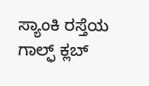ಸ್ಯಾಂಕಿ ರಸ್ತೆಯ ಗಾಲ್ಫ್ ಕ್ಲಬ್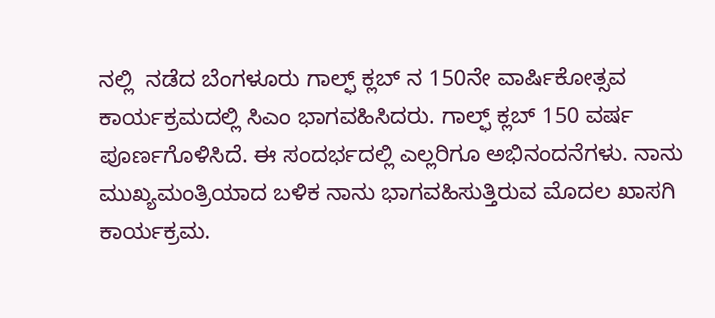ನಲ್ಲಿ  ನಡೆದ ಬೆಂಗಳೂರು ಗಾಲ್ಫ್ ಕ್ಲಬ್ ನ 150ನೇ ವಾರ್ಷಿಕೋತ್ಸವ ಕಾರ್ಯಕ್ರಮದಲ್ಲಿ ಸಿಎಂ ಭಾಗವಹಿಸಿದರು. ಗಾಲ್ಫ್ ಕ್ಲಬ್ 150 ವರ್ಷ ಪೂರ್ಣಗೊಳಿಸಿದೆ. ಈ ಸಂದರ್ಭದಲ್ಲಿ ಎಲ್ಲರಿಗೂ ಅಭಿನಂದನೆಗಳು. ನಾನು ಮುಖ್ಯಮಂತ್ರಿಯಾದ ಬಳಿಕ ನಾನು ಭಾಗವಹಿಸುತ್ತಿರುವ ಮೊದಲ ಖಾಸಗಿ ಕಾರ್ಯಕ್ರಮ.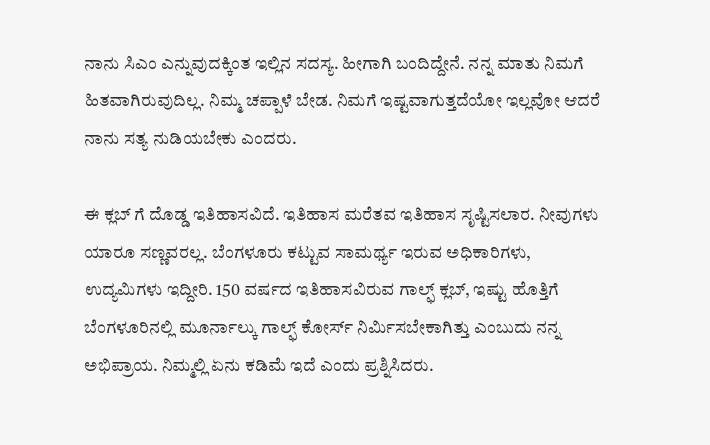ನಾನು ಸಿಎಂ ಎನ್ನುವುದಕ್ಕಿಂತ ಇಲ್ಲಿನ ಸದಸ್ಯ. ಹೀಗಾಗಿ ಬಂದಿದ್ದೇನೆ. ನನ್ನ ಮಾತು ನಿಮಗೆ ಹಿತವಾಗಿರುವುದಿಲ್ಲ. ನಿಮ್ಮ ಚಪ್ಪಾಳೆ ಬೇಡ. ನಿಮಗೆ ಇಷ್ಟವಾಗುತ್ತದೆಯೋ ಇಲ್ಲವೋ ಆದರೆ ನಾನು ಸತ್ಯ ನುಡಿಯಬೇಕು ಎಂದರು.

ಈ ಕ್ಲಬ್ ಗೆ ದೊಡ್ಡ ಇತಿಹಾಸವಿದೆ. ಇತಿಹಾಸ ಮರೆತವ ಇತಿಹಾಸ ಸೃಷ್ಟಿಸಲಾರ. ನೀವುಗಳು ಯಾರೂ ಸಣ್ಣವರಲ್ಲ. ಬೆಂಗಳೂರು ಕಟ್ಟುವ ಸಾಮರ್ಥ್ಯ ಇರುವ ಅಧಿಕಾರಿಗಳು, ಉದ್ಯಮಿಗಳು ಇದ್ದೀರಿ. 150 ವರ್ಷದ ಇತಿಹಾಸವಿರುವ ಗಾಲ್ಫ್ ಕ್ಲಬ್, ಇಷ್ಟು ಹೊತ್ತಿಗೆ ಬೆಂಗಳೂರಿನಲ್ಲಿ ಮೂರ್ನಾಲ್ಕು ಗಾಲ್ಫ್ ಕೋರ್ಸ್ ನಿರ್ಮಿಸಬೇಕಾಗಿತ್ತು ಎಂಬುದು ನನ್ನ ಅಭಿಪ್ರಾಯ. ನಿಮ್ಮಲ್ಲಿ ಏನು ಕಡಿಮೆ ಇದೆ ಎಂದು ಪ್ರಶ್ನಿಸಿದರು.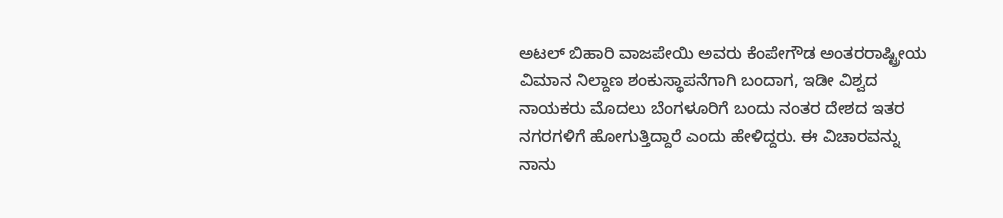ಅಟಲ್ ಬಿಹಾರಿ ವಾಜಪೇಯಿ ಅವರು ಕೆಂಪೇಗೌಡ ಅಂತರರಾಷ್ಟ್ರೀಯ ವಿಮಾನ ನಿಲ್ದಾಣ ಶಂಕುಸ್ಥಾಪನೆಗಾಗಿ ಬಂದಾಗ, ಇಡೀ ವಿಶ್ವದ ನಾಯಕರು ಮೊದಲು ಬೆಂಗಳೂರಿಗೆ ಬಂದು ನಂತರ ದೇಶದ ಇತರ ನಗರಗಳಿಗೆ ಹೋಗುತ್ತಿದ್ದಾರೆ ಎಂದು ಹೇಳಿದ್ದರು. ಈ ವಿಚಾರವನ್ನು ನಾನು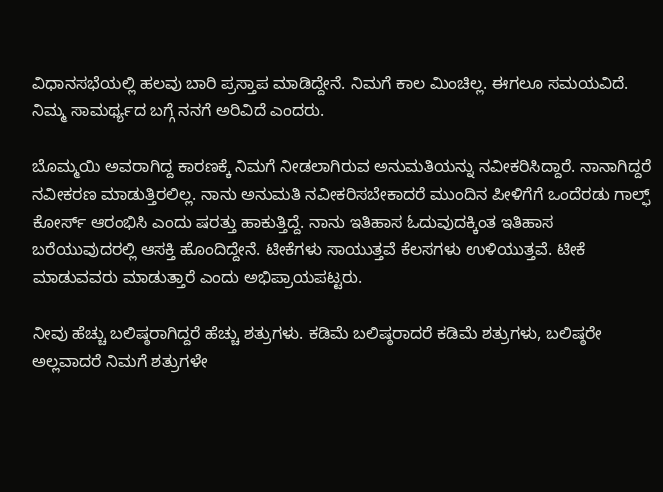ವಿಧಾನಸಭೆಯಲ್ಲಿ ಹಲವು ಬಾರಿ ಪ್ರಸ್ತಾಪ ಮಾಡಿದ್ದೇನೆ. ನಿಮಗೆ ಕಾಲ ಮಿಂಚಿಲ್ಲ. ಈಗಲೂ ಸಮಯವಿದೆ. ನಿಮ್ಮ ಸಾಮರ್ಥ್ಯದ ಬಗ್ಗೆ ನನಗೆ ಅರಿವಿದೆ ಎಂದರು.

ಬೊಮ್ಮಯಿ ಅವರಾಗಿದ್ದ ಕಾರಣಕ್ಕೆ ನಿಮಗೆ ನೀಡಲಾಗಿರುವ ಅನುಮತಿಯನ್ನು ನವೀಕರಿಸಿದ್ದಾರೆ. ನಾನಾಗಿದ್ದರೆ ನವೀಕರಣ ಮಾಡುತ್ತಿರಲಿಲ್ಲ. ನಾನು ಅನುಮತಿ ನವೀಕರಿಸಬೇಕಾದರೆ ಮುಂದಿನ ಪೀಳಿಗೆಗೆ ಒಂದೆರಡು ಗಾಲ್ಫ್ ಕೋರ್ಸ್ ಆರಂಭಿಸಿ ಎಂದು ಷರತ್ತು ಹಾಕುತ್ತಿದ್ದೆ. ನಾನು ಇತಿಹಾಸ ಓದುವುದಕ್ಕಿಂತ ಇತಿಹಾಸ ಬರೆಯುವುದರಲ್ಲಿ ಆಸಕ್ತಿ ಹೊಂದಿದ್ದೇನೆ. ಟೀಕೆಗಳು ಸಾಯುತ್ತವೆ ಕೆಲಸಗಳು ಉಳಿಯುತ್ತವೆ. ಟೀಕೆ ಮಾಡುವವರು ಮಾಡುತ್ತಾರೆ ಎಂದು ಅಭಿಪ್ರಾಯಪಟ್ಟರು.

ನೀವು ಹೆಚ್ಚು ಬಲಿಷ್ಠರಾಗಿದ್ದರೆ ಹೆಚ್ಚು ಶತ್ರುಗಳು. ಕಡಿಮೆ ಬಲಿಷ್ಠರಾದರೆ ಕಡಿಮೆ ಶತ್ರುಗಳು, ಬಲಿಷ್ಠರೇ ಅಲ್ಲವಾದರೆ ನಿಮಗೆ ಶತ್ರುಗಳೇ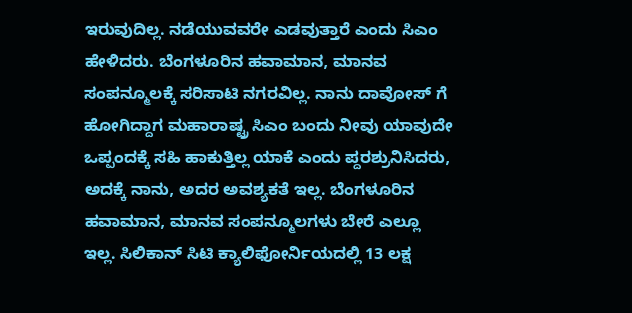ಇರುವುದಿಲ್ಲ. ನಡೆಯುವವರೇ ಎಡವುತ್ತಾರೆ ಎಂದು ಸಿಎಂ ಹೇಳಿದರು. ಬೆಂಗಳೂರಿನ ಹವಾಮಾನ, ಮಾನವ ಸಂಪನ್ಮೂಲಕ್ಕೆ ಸರಿಸಾಟಿ ನಗರವಿಲ್ಲ. ನಾನು ದಾವೋಸ್ ಗೆ ಹೋಗಿದ್ದಾಗ ಮಹಾರಾಷ್ಟ್ರ ಸಿಎಂ ಬಂದು ನೀವು ಯಾವುದೇ ಒಪ್ಪಂದಕ್ಕೆ ಸಹಿ ಹಾಕುತ್ತಿಲ್ಲ ಯಾಕೆ ಎಂದು ಪ್ದರಶ್ರುನಿಸಿದರು,  ಅದಕ್ಕೆ ನಾನು, ಅದರ ಅವಶ್ಯಕತೆ ಇಲ್ಲ. ಬೆಂಗಳೂರಿನ ಹವಾಮಾನ, ಮಾನವ ಸಂಪನ್ಮೂಲಗಳು ಬೇರೆ ಎಲ್ಲೂ ಇಲ್ಲ. ಸಿಲಿಕಾನ್ ಸಿಟಿ ಕ್ಯಾಲಿಫೋರ್ನಿಯದಲ್ಲಿ 13 ಲಕ್ಷ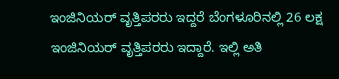ಇಂಜಿನಿಯರ್ ವೃತ್ತಿಪರರು ಇದ್ದರೆ ಬೆಂಗಳೂರಿನಲ್ಲಿ 26 ಲಕ್ಷ ಇಂಜಿನಿಯರ್ ವೃತ್ತಿಪರರು ಇದ್ದಾರೆ. ಇಲ್ಲಿ ಅತಿ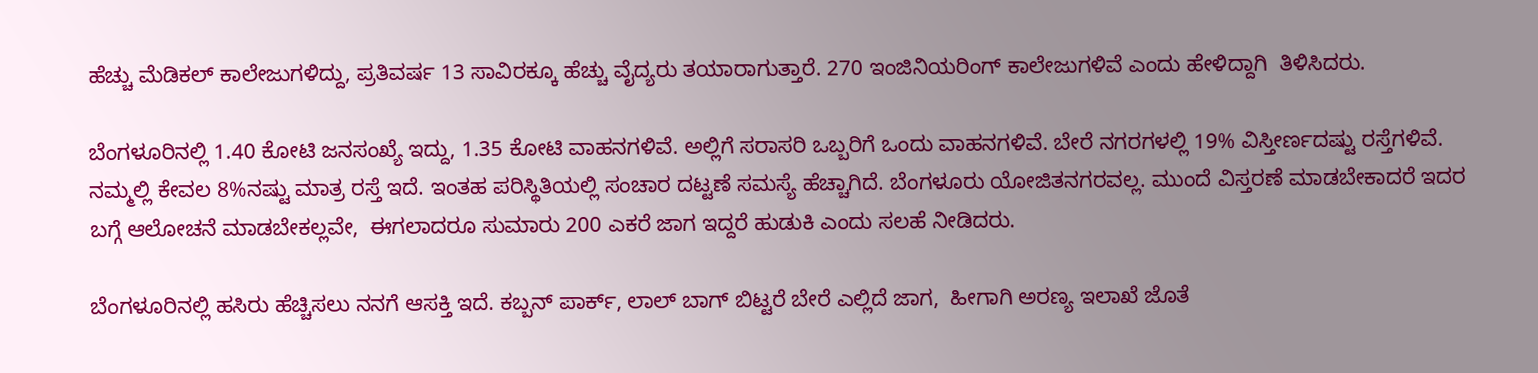ಹೆಚ್ಚು ಮೆಡಿಕಲ್ ಕಾಲೇಜುಗಳಿದ್ದು, ಪ್ರತಿವರ್ಷ 13 ಸಾವಿರಕ್ಕೂ ಹೆಚ್ಚು ವೈದ್ಯರು ತಯಾರಾಗುತ್ತಾರೆ. 270 ಇಂಜಿನಿಯರಿಂಗ್ ಕಾಲೇಜುಗಳಿವೆ ಎಂದು ಹೇಳಿದ್ದಾಗಿ  ತಿಳಿಸಿದರು.

ಬೆಂಗಳೂರಿನಲ್ಲಿ 1.40 ಕೋಟಿ ಜನಸಂಖ್ಯೆ ಇದ್ದು, 1.35 ಕೋಟಿ ವಾಹನಗಳಿವೆ. ಅಲ್ಲಿಗೆ ಸರಾಸರಿ ಒಬ್ಬರಿಗೆ ಒಂದು ವಾಹನಗಳಿವೆ. ಬೇರೆ ನಗರಗಳಲ್ಲಿ 19% ವಿಸ್ತೀರ್ಣದಷ್ಟು ರಸ್ತೆಗಳಿವೆ. ನಮ್ಮಲ್ಲಿ ಕೇವಲ 8%ನಷ್ಟು ಮಾತ್ರ ರಸ್ತೆ ಇದೆ. ಇಂತಹ ಪರಿಸ್ಥಿತಿಯಲ್ಲಿ ಸಂಚಾರ ದಟ್ಟಣೆ ಸಮಸ್ಯೆ ಹೆಚ್ಚಾಗಿದೆ. ಬೆಂಗಳೂರು ಯೋಜಿತನಗರವಲ್ಲ. ಮುಂದೆ ವಿಸ್ತರಣೆ ಮಾಡಬೇಕಾದರೆ ಇದರ ಬಗ್ಗೆ ಆಲೋಚನೆ ಮಾಡಬೇಕಲ್ಲವೇ,  ಈಗಲಾದರೂ ಸುಮಾರು 200 ಎಕರೆ ಜಾಗ ಇದ್ದರೆ ಹುಡುಕಿ ಎಂದು ಸಲಹೆ ನೀಡಿದರು.

ಬೆಂಗಳೂರಿನಲ್ಲಿ ಹಸಿರು ಹೆಚ್ಚಿಸಲು ನನಗೆ ಆಸಕ್ತಿ ಇದೆ. ಕಬ್ಬನ್ ಪಾರ್ಕ್, ಲಾಲ್ ಬಾಗ್ ಬಿಟ್ಟರೆ ಬೇರೆ ಎಲ್ಲಿದೆ ಜಾಗ,  ಹೀಗಾಗಿ ಅರಣ್ಯ ಇಲಾಖೆ ಜೊತೆ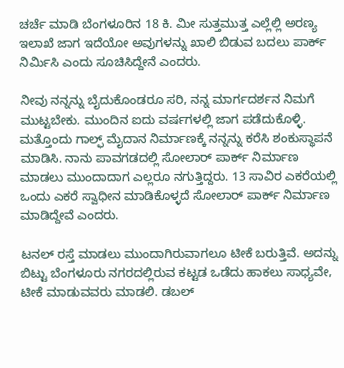ಚರ್ಚೆ ಮಾಡಿ ಬೆಂಗಳೂರಿನ 18 ಕಿ. ಮೀ ಸುತ್ತಮುತ್ತ ಎಲ್ಲೆಲ್ಲಿ ಅರಣ್ಯ ಇಲಾಖೆ ಜಾಗ ಇದೆಯೋ ಅವುಗಳನ್ನು ಖಾಲಿ ಬಿಡುವ ಬದಲು ಪಾರ್ಕ್ ನಿರ್ಮಿಸಿ ಎಂದು ಸೂಚಿಸಿದ್ದೇನೆ ಎಂದರು.

ನೀವು ನನ್ನನ್ನು ಬೈದುಕೊಂಡರೂ ಸರಿ, ನನ್ನ ಮಾರ್ಗದರ್ಶನ ನಿಮಗೆ ಮುಟ್ಟಬೇಕು. ಮುಂದಿನ ಐದು ವರ್ಷಗಳಲ್ಲಿ ಜಾಗ ಪಡೆದುಕೊಳ್ಳಿ. ಮತ್ತೊಂದು ಗಾಲ್ಫ್ ಮೈದಾನ ನಿರ್ಮಾಣಕ್ಕೆ ನನ್ನನ್ನು ಕರೆಸಿ ಶಂಕುಸ್ಥಾಪನೆ ಮಾಡಿಸಿ. ನಾನು ಪಾವಗಡದಲ್ಲಿ ಸೋಲಾರ್ ಪಾರ್ಕ್ ನಿರ್ಮಾಣ ಮಾಡಲು ಮುಂದಾದಾಗ ಎಲ್ಲರೂ ನಗುತ್ತಿದ್ದರು. 13 ಸಾವಿರ ಎಕರೆಯಲ್ಲಿ ಒಂದು ಎಕರೆ ಸ್ವಾಧೀನ ಮಾಡಿಕೊಳ್ಳದೆ ಸೋಲಾರ್ ಪಾರ್ಕ್ ನಿರ್ಮಾಣ ಮಾಡಿದ್ದೇವೆ ಎಂದರು.

ಟನಲ್ ರಸ್ತೆ ಮಾಡಲು ಮುಂದಾಗಿರುವಾಗಲೂ ಟೀಕೆ ಬರುತ್ತಿವೆ. ಅದನ್ನು ಬಿಟ್ಟು ಬೆಂಗಳೂರು ನಗರದಲ್ಲಿರುವ ಕಟ್ಟಡ ಒಡೆದು ಹಾಕಲು ಸಾಧ್ಯವೇ,  ಟೀಕೆ ಮಾಡುವವರು ಮಾಡಲಿ. ಡಬಲ್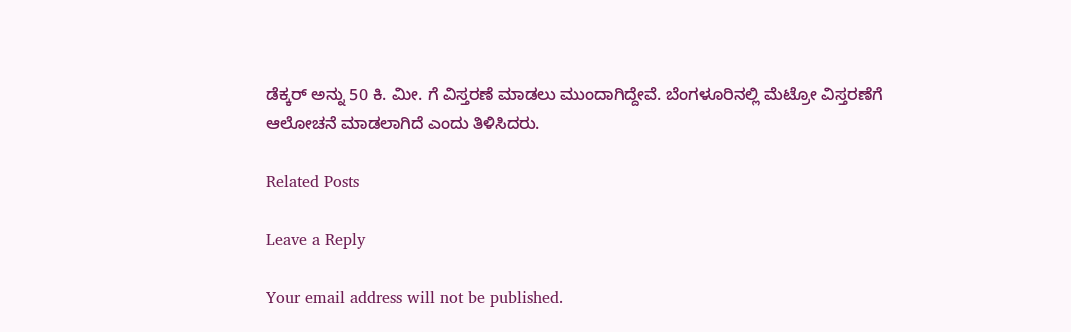ಡೆಕ್ಕರ್ ಅನ್ನು 50 ಕಿ. ಮೀ. ಗೆ ವಿಸ್ತರಣೆ ಮಾಡಲು ಮುಂದಾಗಿದ್ದೇವೆ. ಬೆಂಗಳೂರಿನಲ್ಲಿ ಮೆಟ್ರೋ ವಿಸ್ತರಣೆಗೆ ಆಲೋಚನೆ ಮಾಡಲಾಗಿದೆ ಎಂದು ತಿಳಿಸಿದರು.

Related Posts

Leave a Reply

Your email address will not be published.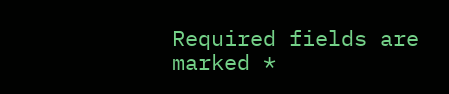Required fields are marked *